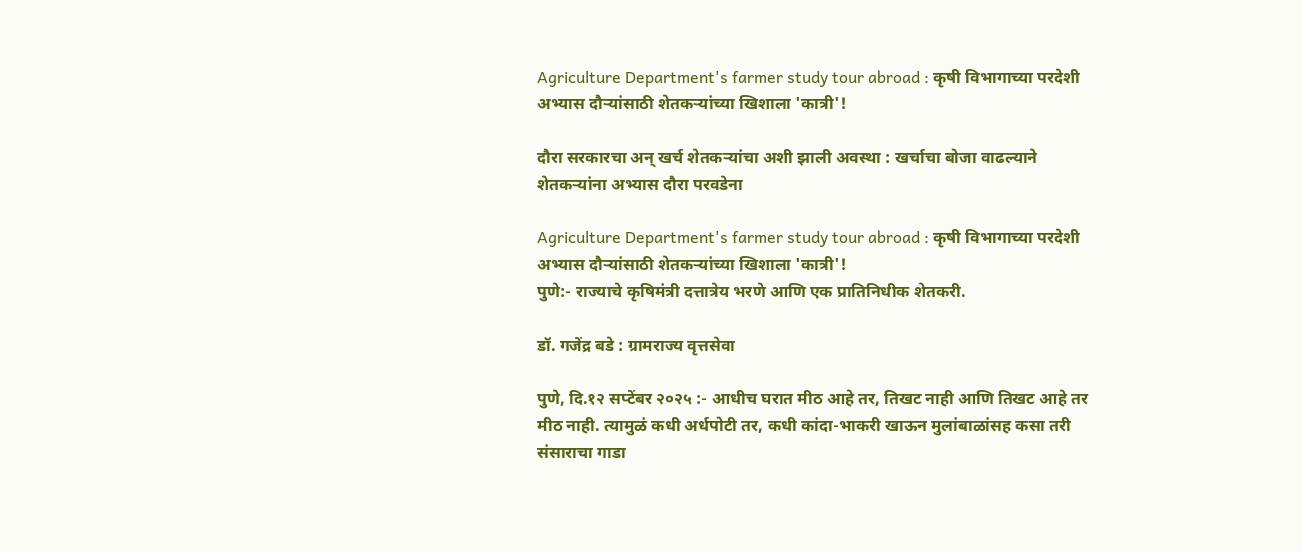Agriculture Department's farmer study tour abroad : कृषी विभागाच्या परदेशी अभ्यास दौऱ्यांसाठी शेतकऱ्यांच्या खिशाला 'कात्री'!

दौरा सरकारचा अन् खर्च शेतकऱ्यांचा अशी झाली अवस्था : खर्चाचा बोजा वाढल्याने शेतकऱ्यांना अभ्यास दौरा परवडेना

Agriculture Department's farmer study tour abroad : कृषी विभागाच्या परदेशी अभ्यास दौऱ्यांसाठी शेतकऱ्यांच्या खिशाला 'कात्री'!
पुणे:- राज्याचे कृषिमंत्री दत्तात्रेय भरणे आणि एक प्रातिनिधीक शेतकरी.

डॉ. गजेंद्र बडे : ग्रामराज्य वृत्तसेवा

पुणे, दि.१२ सप्टेंबर २०२५ :- आधीच घरात मीठ आहे तर, तिखट नाही आणि तिखट आहे तर मीठ नाही. त्यामुळं कधी अर्धपोटी तर, कधी कांदा-भाकरी खाऊन मुलांबाळांसह कसा तरी संसाराचा गाडा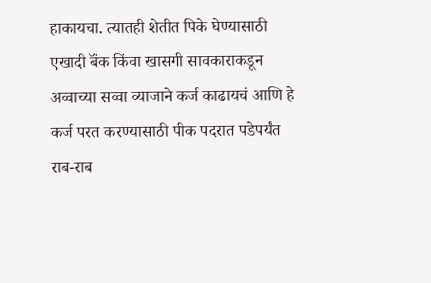हाकायचा. त्यातही शेतीत पिके घेण्यासाठी एखादी बॅंक किंवा खासगी सावकाराकडून अव्वाच्या सव्वा व्याजाने कर्ज काढायचं आणि हे कर्ज परत करण्यासाठी पीक पदरात पडेपर्यंत राब-राब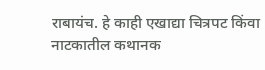राबायंच. हे काही एखाद्या चित्रपट किंवा नाटकातील कथानक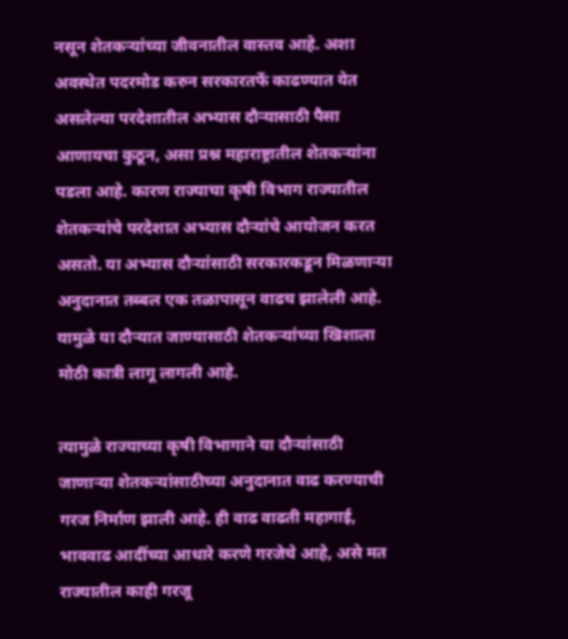नसून शेतकऱ्यांच्या जीवनातील वास्तव आहे. अशा अवस्थेत पदरमोड करुन सरकारतर्फे काढण्यात येत असलेल्या परदेशातील अभ्यास दौऱ्यासाठी पैसा आणायचा कुठून, असा प्रश्न महाराष्ट्रातील शेतकऱ्यांना पडला आहे. कारण राज्याचा कृषी विभाग राज्यातील शेतकऱ्यांचे परदेशात अभ्यास दौऱ्यांचे आयोजन करत असतो. या अभ्यास दौऱ्यांसाठी सरकारकडून मिळणाऱ्या अनुदानात तब्बल एक तळापासून वाढच झालेली आहे. यामुळे या दौऱ्यात जाण्यासाठी शेतकऱ्यांच्या खिशाला मोठी कात्री लागू लागली आहे‌.

त्यामुळे राज्याच्या कृषी विभागाने या दौऱ्यांसाठी जाणाऱ्या शेतकऱ्यांसाठीच्या अनुदानात वाढ करण्याची गरज निर्माण झाली आहे. ही वाढ वाढती महागाई, भाववाढ आदींच्या आधारे करणे गरजेचे आहे, असे मत राज्यातील काही गरजू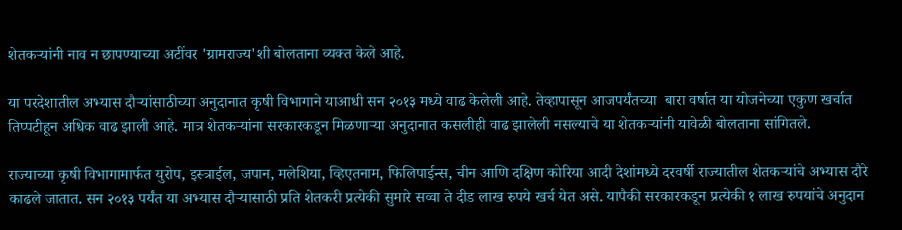शेतकऱ्यांनी नाव न छापण्याच्या अटींवर 'ग्रामराज्य'शी बोलताना व्यक्त केले आहे.

या परदेशातील अभ्यास दौऱ्यांसाठीच्या अनुदानात कृषी विभागाने याआधी सन २०१३ मध्ये वाढ केलेली आहे. तेव्हापासून आजपर्यंतच्या  बारा वर्षात या योजनेच्या एकुण खर्चात तिप्पटीहून अधिक वाढ झाली आहे. मात्र शेतकऱ्यांना सरकारकडून मिळणाऱ्या अनुदानात कसलीही वाढ झालेली नसल्याचे या शेतकऱ्यांनी यावेळी बोलताना सांगितले.

राज्याच्या कृषी विभागामार्फत युरोप, इस्त्राईल, जपान, मलेशिया, व्हिएतनाम, फिलिपाईन्स, चीन आणि दक्षिण कोरिया आदी देशांमध्ये दरवर्षी राज्यातील शेतकऱ्यांचे अभ्यास दौरे काढले जातात. सन २०१३ पर्यंत या अभ्यास दौऱ्यासाठी प्रति शेतकरी प्रत्येकी सुमारे सव्वा ते दीड लाख रुपये खर्च येत असे. यापैकी सरकारकडून प्रत्येकी १ लाख रुपयांचे अनुदान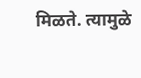मिळते. त्यामुळे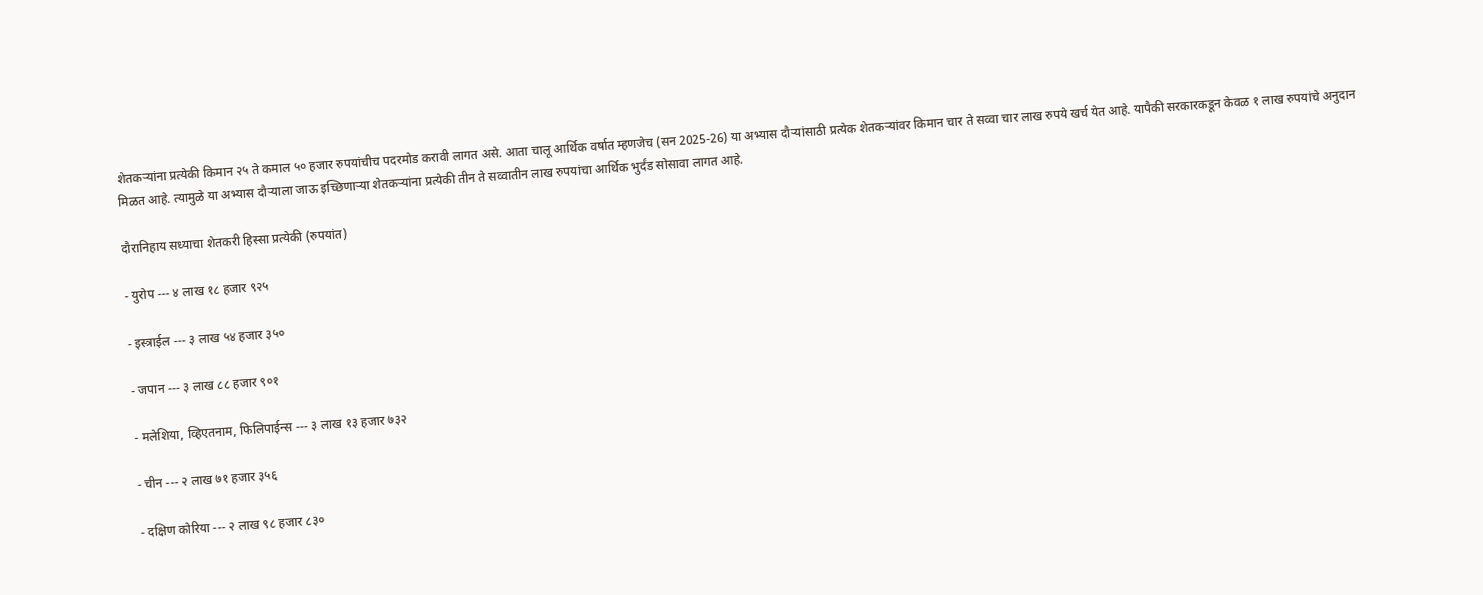शेतकऱ्यांना प्रत्येकी किमान २५ ते कमाल ५० हजार रुपयांचीच पदरमोड करावी लागत असे. आता चालू आर्थिक वर्षात म्हणजेच (सन 2025-26) या अभ्यास दौऱ्यांसाठी प्रत्येक शेतकऱ्यांवर किमान चार ते सव्वा चार लाख रुपये खर्च येत आहे. यापैकी सरकारकडून केवळ १ लाख रुपयांचे अनुदान मिळत आहे. त्यामुळे या अभ्यास दौऱ्याला जाऊ इच्छिणाऱ्या शेतकऱ्यांना प्रत्येकी तीन ते सव्वातीन लाख रुपयांचा आर्थिक भुर्दंड सोसावा लागत आहे.

दौरानिहाय सध्याचा शेतकरी हिस्सा प्रत्येकी (रुपयांत)

- युरोप --- ४ लाख १८ हजार ९२५

- इस्त्राईल --- ३ लाख ५४ हजार ३५०

- जपान --- ३ लाख ८८ हजार ९०१

- मलेशिया, व्हिएतनाम, फिलिपाईन्स --- ३ लाख १३ हजार ७३२

- चीन --- २ लाख ७१ हजार ३५६

- दक्षिण कोरिया --- २ लाख ९८ हजार ८३०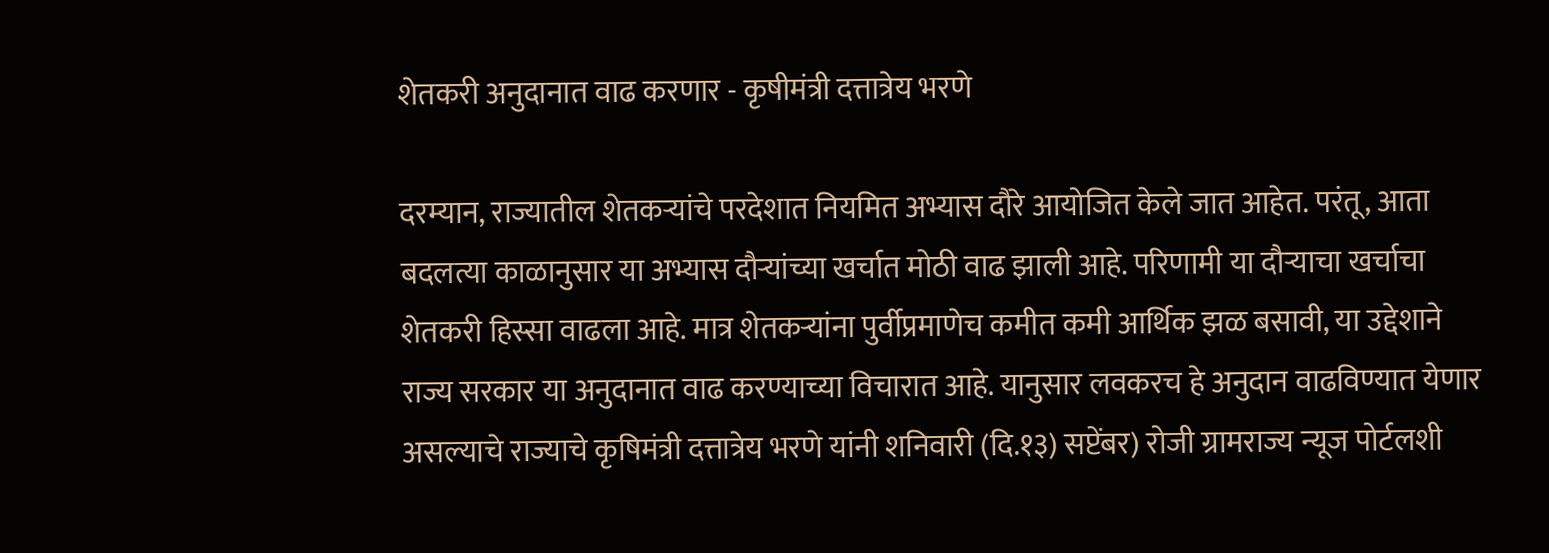शेतकरी अनुदानात वाढ करणार - कृषीमंत्री दत्तात्रेय भरणे

दरम्यान, राज्यातील शेतकऱ्यांचे परदेशात नियमित अभ्यास दौरे आयोजित केले जात आहेत. परंतू, आता बदलत्या काळानुसार या अभ्यास दौऱ्यांच्या खर्चात मोठी वाढ झाली आहे. परिणामी या दौऱ्याचा खर्चाचा शेतकरी हिस्सा वाढला आहे. मात्र शेतकऱ्यांना पुर्वीप्रमाणेच कमीत कमी आर्थिक झळ बसावी, या उद्देशाने राज्य सरकार या अनुदानात वाढ करण्याच्या विचारात आहे. यानुसार लवकरच हे अनुदान वाढविण्यात येणार असल्याचे राज्याचे कृषिमंत्री दत्तात्रेय भरणे यांनी शनिवारी (दि.१३) सप्टेंबर) रोजी ग्रामराज्य न्यूज पोर्टलशी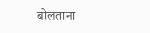बोलताना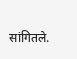सांगितले.